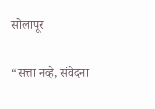सोलापूर

“सत्ता नव्हे, संवेदना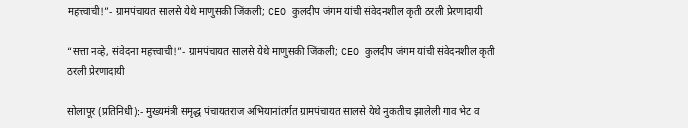महत्त्वाची!”- ग्रामपंचायत सालसे येथे माणुसकी जिंकली; CEO कुलदीप जंगम यांची संवेदनशील कृती ठरली प्रेरणादायी

“सत्ता नव्हे, संवेदना महत्त्वाची!”- ग्रामपंचायत सालसे येथे माणुसकी जिंकली; CEO कुलदीप जंगम यांची संवेदनशील कृती ठरली प्रेरणादायी

सोलापूर (प्रतिनिधी):- मुख्यमंत्री समृद्ध पंचायतराज अभियानांतर्गत ग्रामपंचायत सालसे येथे नुकतीच झालेली गाव भेट व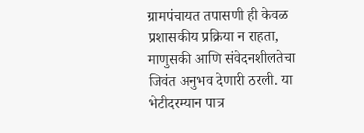ग्रामपंचायत तपासणी ही केवळ प्रशासकीय प्रक्रिया न राहता, माणुसकी आणि संवेदनशीलतेचा जिवंत अनुभव देणारी ठरली. या भेटीदरम्यान पात्र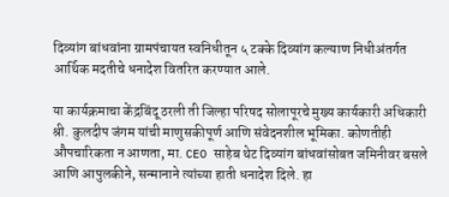दिव्यांग बांधवांना ग्रामपंचायत स्वनिधीतून ५ टक्के दिव्यांग कल्याण निधीअंतर्गत आर्थिक मदतीचे धनादेश वितरित करण्यात आले.

या कार्यक्रमाचा केंद्रबिंदू ठरली ती जिल्हा परिषद सोलापूरचे मुख्य कार्यकारी अधिकारी श्री. कुलदीप जंगम यांची माणुसकीपूर्ण आणि संवेदनशील भूमिका. कोणतीही औपचारिकता न आणता, मा. CEO साहेब थेट दिव्यांग बांधवांसोबत जमिनीवर बसले आणि आपुलकीने, सन्मानाने त्यांच्या हाती धनादेश दिले. हा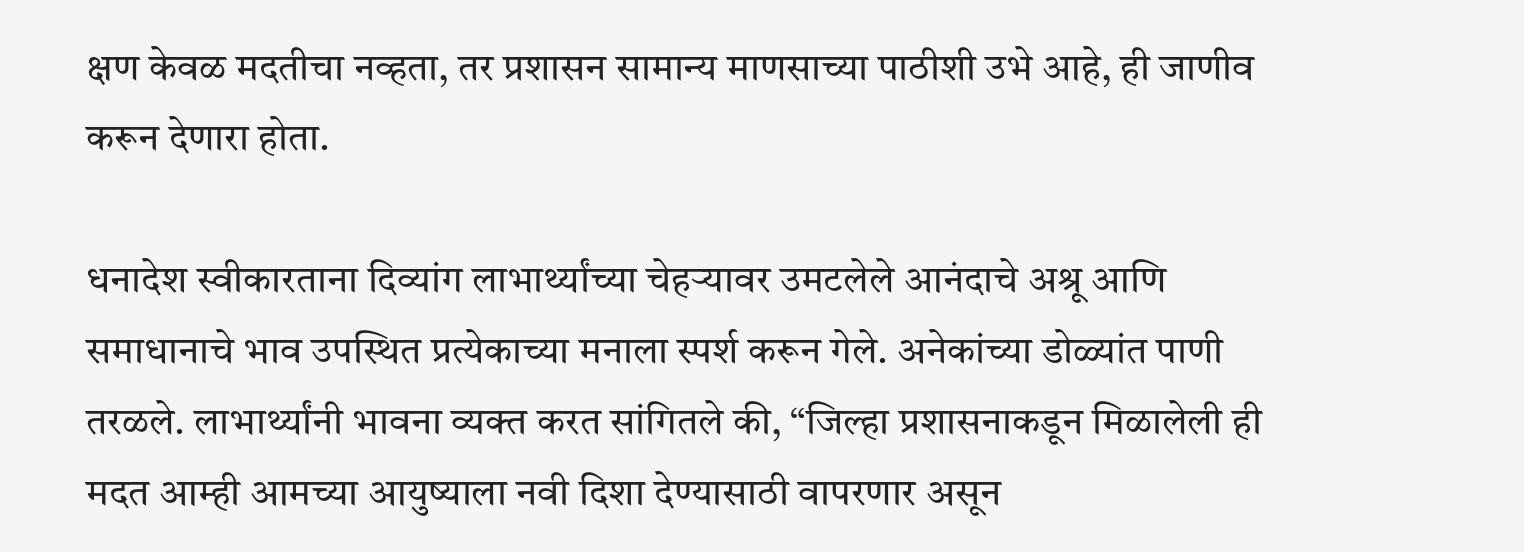क्षण केवळ मदतीचा नव्हता, तर प्रशासन सामान्य माणसाच्या पाठीशी उभे आहे, ही जाणीव करून देणारा होता.

धनादेश स्वीकारताना दिव्यांग लाभार्थ्यांच्या चेहऱ्यावर उमटलेले आनंदाचे अश्रू आणि समाधानाचे भाव उपस्थित प्रत्येकाच्या मनाला स्पर्श करून गेले. अनेकांच्या डोळ्यांत पाणी तरळले. लाभार्थ्यांनी भावना व्यक्त करत सांगितले की, “जिल्हा प्रशासनाकडून मिळालेली ही मदत आम्ही आमच्या आयुष्याला नवी दिशा देण्यासाठी वापरणार असून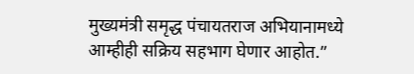मुख्यमंत्री समृद्ध पंचायतराज अभियानामध्ये आम्हीही सक्रिय सहभाग घेणार आहोत.”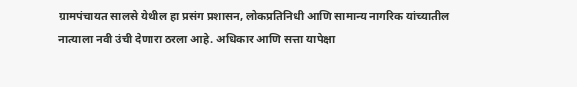ग्रामपंचायत सालसे येथील हा प्रसंग प्रशासन, लोकप्रतिनिधी आणि सामान्य नागरिक यांच्यातील नात्याला नवी उंची देणारा ठरला आहे. अधिकार आणि सत्ता यापेक्षा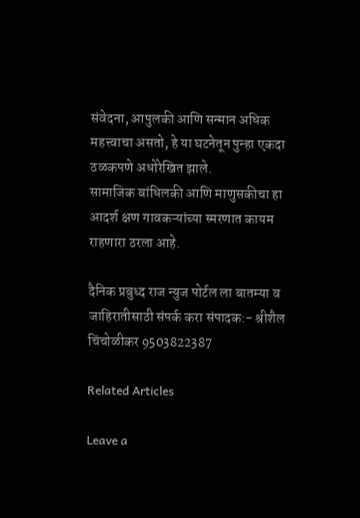संवेदना, आपुलकी आणि सन्मान अधिक महत्त्वाचा असतो, हे या घटनेतून पुन्हा एकदा ठळकपणे अधोरेखित झाले.
सामाजिक बांधिलकी आणि माणुसकीचा हा आदर्श क्षण गावकऱ्यांच्या स्मरणात कायम राहणारा ठरला आहे.

दैनिक प्रबुध्द राज न्युज पोर्टल ला बातम्या व जाहिरातीसाठी संपर्क करा संपादक:- श्रीशैल चिंचोळीकर 9503822387

Related Articles

Leave a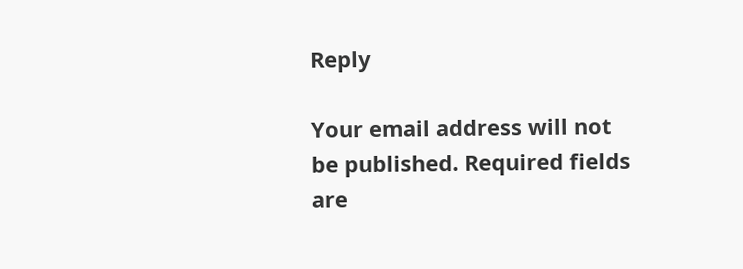Reply

Your email address will not be published. Required fields are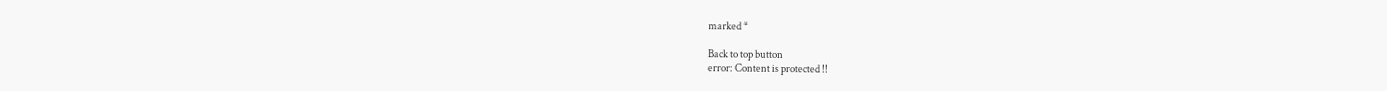marked *

Back to top button
error: Content is protected !!